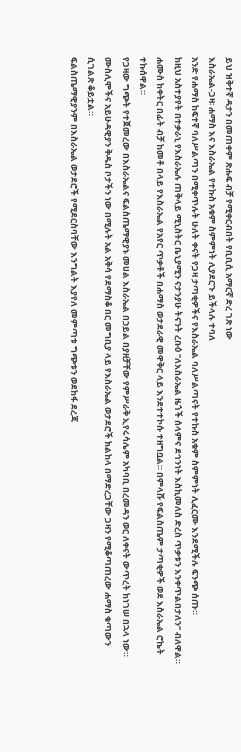ይህ ዝቅተኛ ዳታን በመጠቀም ጽሑፍ ብቻ የሚቀርብበት የቢቢሲ አማርኛ ድረ ገጽ ነው
እስራኤል-ጋዛ፡ ሐማስ እና እስራኤል የተኩስ አቁም ስምምነት ሊያደርጉ ይችላሉ ተባለ
አንድ የሐማስ ከፍተኛ ባለሥልጣን በሚቀጥሉት ሁለት ቀናት የጋዛ ታጣቂዎችና የእስራኤል ባለሥልጣናት የተኩስ አቁም ስምምነት ሊፈርሙ እንደሚችሉ ፍንጭ ሰጡ።
ከዚህ አስተያየት በተቃራኒ የእስራኤሉ ጠቅላይ ሚኒስትር ቤኒያሚን ናታንያሁ ትናንት ረቡዕ "ለእስራኤል ዜጎች ሰላምና ደኅንነት እስኪመለስ ድረስ ጥቃቱን እንቀጥልበታለን" ብለዋል።
ሐሙስ ከቀትር በፊት ብቻ ከመቶ በላይ የእስራኤል የአየር ጥቃቶች በሐማስ ወታደራዊ መዋቅር ላይ እንደተተኮሱ ተዘግቧል። በምላሹ የፍልስጤም ታጣቂዎች ወደ እስራኤል ሮኬት ተኩሰዋል።
የጋዛው ግጭት የተጀመረው በእስራኤልና ፍልስጤማዊያኑ መሀል እስራኤል በኃይል በያዘቻቸው የምሥራቅ ኢየሩሳሌም አካባቢ በረመዳን ወር ለቀናት ውጥረት ከነገሠ በኋላ ነው።
ሙስሊሞችና አይሁዳዊያን ቅዱስ ቦታችን ነው በሚሉት አል አቅሳ የደማስቆ በር መግቢያ ላይ የእስራኤል ወታደሮች ክልከላ በማድረጋቸው ጋዛን የሚቆጣጠረው ሐማስ ቁጣውን ሲገልጽ ቆይቷል።
ፍልስጤማዊያንም በእስራኤል ወታደሮች የሚደርስባቸው እንግልት እያየለ መምጣቱ ግጭቱን ወደከፋ ደረጃ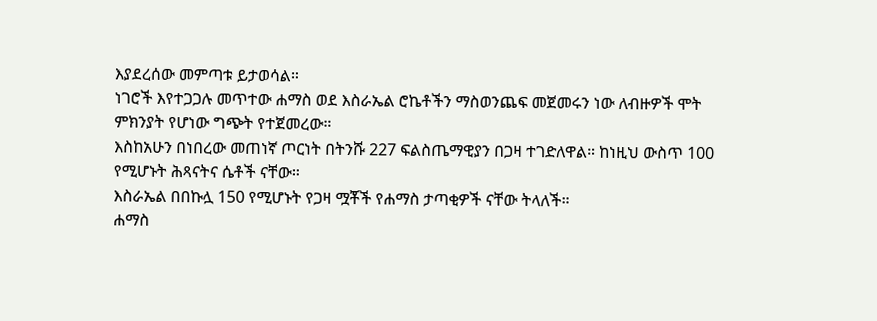እያደረሰው መምጣቱ ይታወሳል።
ነገሮች እየተጋጋሉ መጥተው ሐማስ ወደ እስራኤል ሮኬቶችን ማስወንጨፍ መጀመሩን ነው ለብዙዎች ሞት ምክንያት የሆነው ግጭት የተጀመረው።
እስከአሁን በነበረው መጠነኛ ጦርነት በትንሹ 227 ፍልስጤማዊያን በጋዛ ተገድለዋል። ከነዚህ ውስጥ 100 የሚሆኑት ሕጻናትና ሴቶች ናቸው።
እስራኤል በበኩሏ 150 የሚሆኑት የጋዛ ሟቾች የሐማስ ታጣቂዎች ናቸው ትላለች።
ሐማስ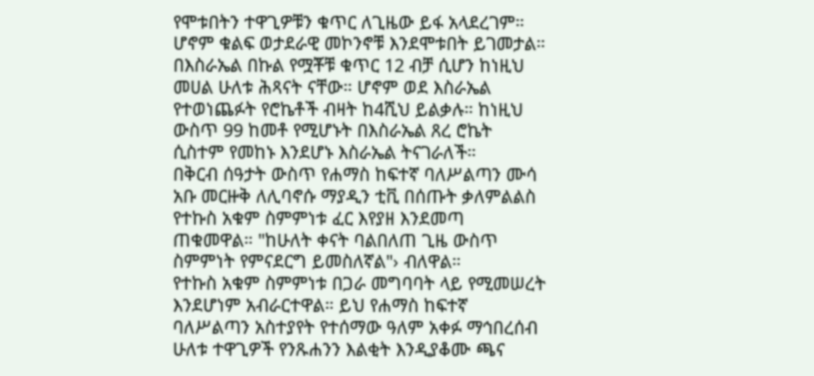የሞቱበትን ተዋጊዎቹን ቁጥር ለጊዜው ይፋ አላደረገም። ሆኖም ቁልፍ ወታደራዊ መኮንኖቹ እንደሞቱበት ይገመታል።
በእስራኤል በኩል የሟቾቹ ቁጥር 12 ብቻ ሲሆን ከነዚህ መሀል ሁለቱ ሕጻናት ናቸው። ሆኖም ወደ እስራኤል የተወነጨፉት የሮኬቶች ብዛት ከ4ሺህ ይልቃሉ። ከነዚህ ውስጥ 99 ከመቶ የሚሆኑት በእስራኤል ጸረ ሮኬት ሲስተም የመከኑ እንደሆኑ እስራኤል ትናገራለች።
በቅርብ ሰዓታት ውስጥ የሐማስ ከፍተኛ ባለሥልጣን ሙሳ አቡ መርዙቅ ለሊባኖሱ ማያዲን ቲቪ በሰጡት ቃለምልልስ የተኩስ አቁም ስምምነቱ ፈር እየያዘ እንደመጣ ጠቁመዋል። "ከሁለት ቀናት ባልበለጠ ጊዜ ውስጥ ስምምነት የምናደርግ ይመስለኛል"› ብለዋል።
የተኩስ አቁም ስምምነቱ በጋራ መግባባት ላይ የሚመሠረት እንደሆነም አብራርተዋል። ይህ የሐማስ ከፍተኛ ባለሥልጣን አስተያየት የተሰማው ዓለም አቀፉ ማኅበረሰብ ሁለቱ ተዋጊዎች የንጹሐንን እልቂት እንዲያቆሙ ጫና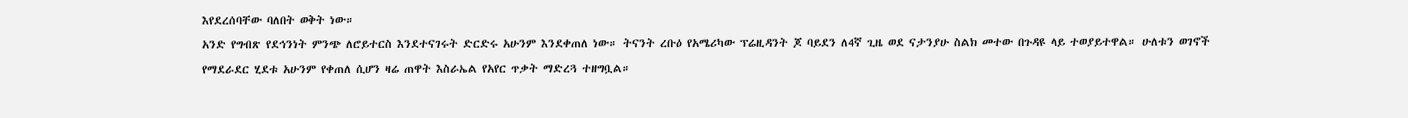እየደረሰባቸው ባለበት ወቅት ነው።
አንድ የግብጽ የደኅንነት ምንጭ ለሮይተርስ እንደተናገሩት ድርድሩ አሁንም እንደቀጠለ ነው። ትናንት ረቡዕ የአሜሪካው ፕሬዚዳንት ጆ ባይደን ለ4ኛ ጊዜ ወደ ናታንያሁ ስልክ መተው በጉዳዩ ላይ ተወያይተዋል። ሁለቱን ወገኖች የማደራደር ሂደቱ አሁንም የቀጠለ ሲሆን ዛሬ ጠዋት እስራኤል የአየር ጥቃት ማድረጓ ተዘግቧል።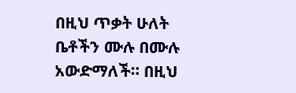በዚህ ጥቃት ሁለት ቤቶችን ሙሉ በሙሉ አውድማለች። በዚህ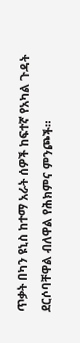ጥቃት በካን ዩኒስ ከተማ አራት ሰዎች ከፍተኛ የአካል ጉዳት ደርሶባቸዋል ብለዋል የሕክምና ምንጮች።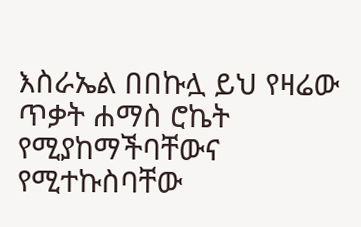እስራኤል በበኩሏ ይህ የዛሬው ጥቃት ሐማስ ሮኬት የሚያከማችባቸውና የሚተኩስባቸው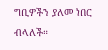ግቢዎችን ያለመ ነበር ብላለች።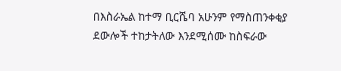በእስራኤል ከተማ ቢርሼባ አሁንም የማስጠንቀቂያ ደውሎች ተከታትለው እንደሚሰሙ ከስፍራው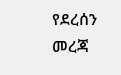የደረሰን መረጃ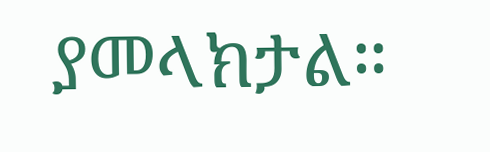ያመላክታል።